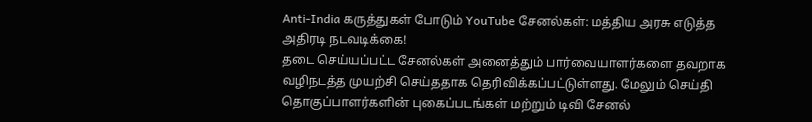Anti-India கருத்துகள் போடும் YouTube சேனல்கள்: மத்திய அரசு எடுத்த அதிரடி நடவடிக்கை!
தடை செய்யப்பட்ட சேனல்கள் அனைத்தும் பார்வையாளர்களை தவறாக வழிநடத்த முயற்சி செய்ததாக தெரிவிக்கப்பட்டுள்ளது. மேலும் செய்தி தொகுப்பாளர்களின் புகைப்படங்கள் மற்றும் டிவி சேனல்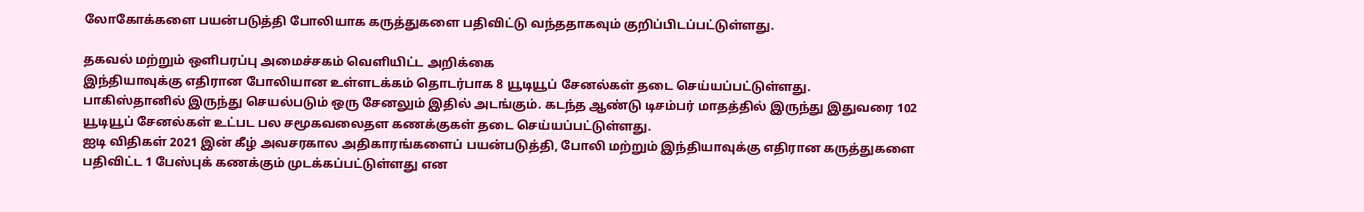லோகோக்களை பயன்படுத்தி போலியாக கருத்துகளை பதிவிட்டு வந்ததாகவும் குறிப்பிடப்பட்டுள்ளது.

தகவல் மற்றும் ஒளிபரப்பு அமைச்சகம் வெளியிட்ட அறிக்கை
இந்தியாவுக்கு எதிரான போலியான உள்ளடக்கம் தொடர்பாக 8 யூடியூப் சேனல்கள் தடை செய்யப்பட்டுள்ளது.
பாகிஸ்தானில் இருந்து செயல்படும் ஒரு சேனலும் இதில் அடங்கும். கடந்த ஆண்டு டிசம்பர் மாதத்தில் இருந்து இதுவரை 102 யூடியூப் சேனல்கள் உட்பட பல சமூகவலைதள கணக்குகள் தடை செய்யப்பட்டுள்ளது.
ஐடி விதிகள் 2021 இன் கீழ் அவசரகால அதிகாரங்களைப் பயன்படுத்தி, போலி மற்றும் இந்தியாவுக்கு எதிரான கருத்துகளை பதிவிட்ட 1 பேஸ்புக் கணக்கும் முடக்கப்பட்டுள்ளது என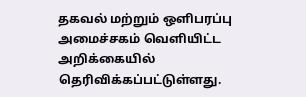தகவல் மற்றும் ஒளிபரப்பு அமைச்சகம் வெளியிட்ட அறிக்கையில் தெரிவிக்கப்பட்டுள்ளது.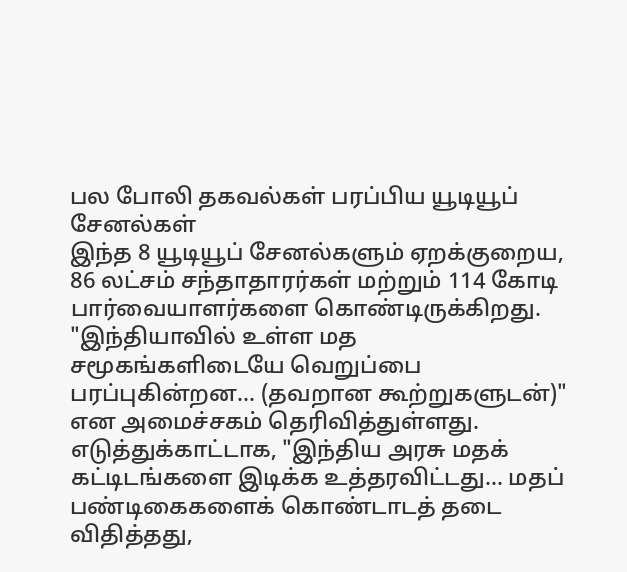பல போலி தகவல்கள் பரப்பிய யூடியூப் சேனல்கள்
இந்த 8 யூடியூப் சேனல்களும் ஏறக்குறைய, 86 லட்சம் சந்தாதாரர்கள் மற்றும் 114 கோடி பார்வையாளர்களை கொண்டிருக்கிறது.
"இந்தியாவில் உள்ள மத சமூகங்களிடையே வெறுப்பை பரப்புகின்றன... (தவறான கூற்றுகளுடன்)" என அமைச்சகம் தெரிவித்துள்ளது.
எடுத்துக்காட்டாக, "இந்திய அரசு மதக் கட்டிடங்களை இடிக்க உத்தரவிட்டது... மதப் பண்டிகைகளைக் கொண்டாடத் தடை விதித்தது,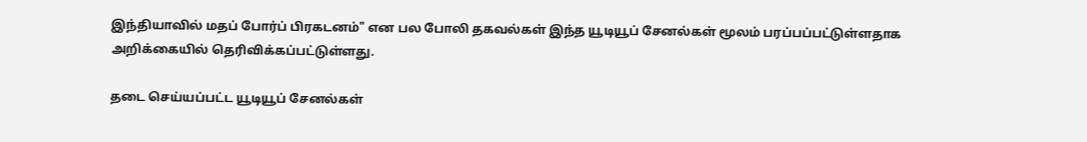இந்தியாவில் மதப் போர்ப் பிரகடனம்" என பல போலி தகவல்கள் இந்த யூடியூப் சேனல்கள் மூலம் பரப்பப்பட்டுள்ளதாக அறிக்கையில் தெரிவிக்கப்பட்டுள்ளது.

தடை செய்யப்பட்ட யூடியூப் சேனல்கள்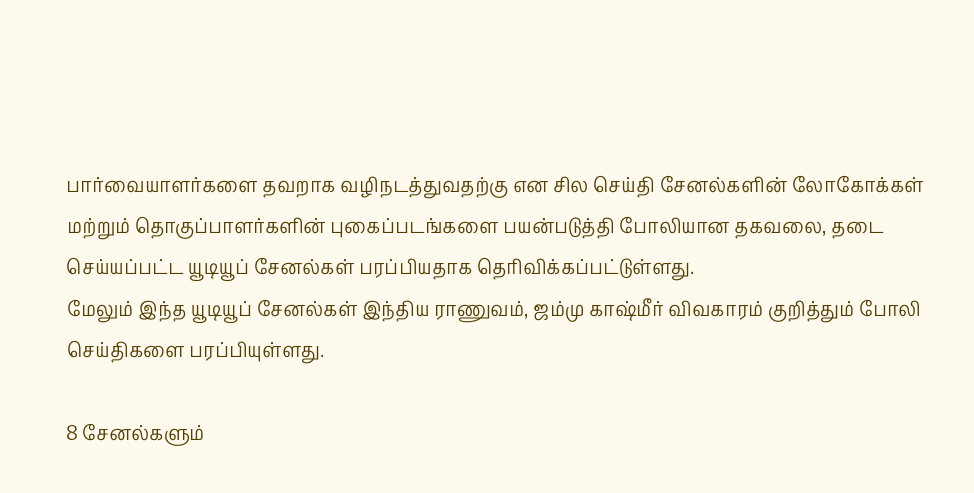பார்வையாளர்களை தவறாக வழிநடத்துவதற்கு என சில செய்தி சேனல்களின் லோகோக்கள் மற்றும் தொகுப்பாளர்களின் புகைப்படங்களை பயன்படுத்தி போலியான தகவலை, தடை செய்யப்பட்ட யூடியூப் சேனல்கள் பரப்பியதாக தெரிவிக்கப்பட்டுள்ளது.
மேலும் இந்த யூடியூப் சேனல்கள் இந்திய ராணுவம், ஜம்மு காஷ்மீர் விவகாரம் குறித்தும் போலி செய்திகளை பரப்பியுள்ளது.

8 சேனல்களும்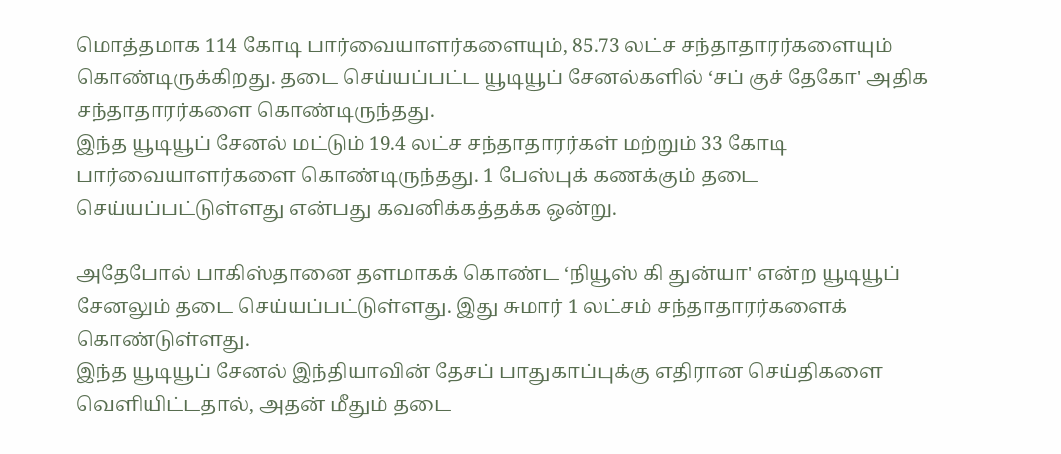மொத்தமாக 114 கோடி பார்வையாளர்களையும், 85.73 லட்ச சந்தாதாரர்களையும் கொண்டிருக்கிறது. தடை செய்யப்பட்ட யூடியூப் சேனல்களில் ‘சப் குச் தேகோ' அதிக சந்தாதாரர்களை கொண்டிருந்தது.
இந்த யூடியூப் சேனல் மட்டும் 19.4 லட்ச சந்தாதாரர்கள் மற்றும் 33 கோடி பார்வையாளர்களை கொண்டிருந்தது. 1 பேஸ்புக் கணக்கும் தடை செய்யப்பட்டுள்ளது என்பது கவனிக்கத்தக்க ஒன்று.

அதேபோல் பாகிஸ்தானை தளமாகக் கொண்ட ‘நியூஸ் கி துன்யா' என்ற யூடியூப் சேனலும் தடை செய்யப்பட்டுள்ளது. இது சுமார் 1 லட்சம் சந்தாதாரர்களைக் கொண்டுள்ளது.
இந்த யூடியூப் சேனல் இந்தியாவின் தேசப் பாதுகாப்புக்கு எதிரான செய்திகளை வெளியிட்டதால், அதன் மீதும் தடை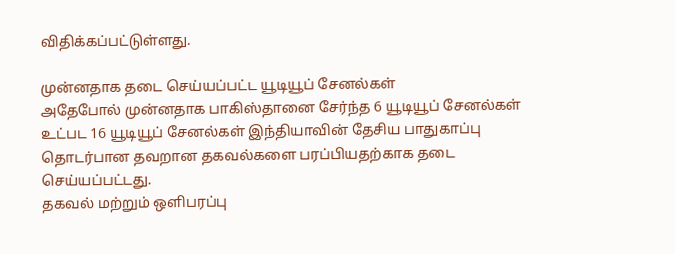விதிக்கப்பட்டுள்ளது.

முன்னதாக தடை செய்யப்பட்ட யூடியூப் சேனல்கள்
அதேபோல் முன்னதாக பாகிஸ்தானை சேர்ந்த 6 யூடியூப் சேனல்கள் உட்பட 16 யூடியூப் சேனல்கள் இந்தியாவின் தேசிய பாதுகாப்பு தொடர்பான தவறான தகவல்களை பரப்பியதற்காக தடை செய்யப்பட்டது.
தகவல் மற்றும் ஒளிபரப்பு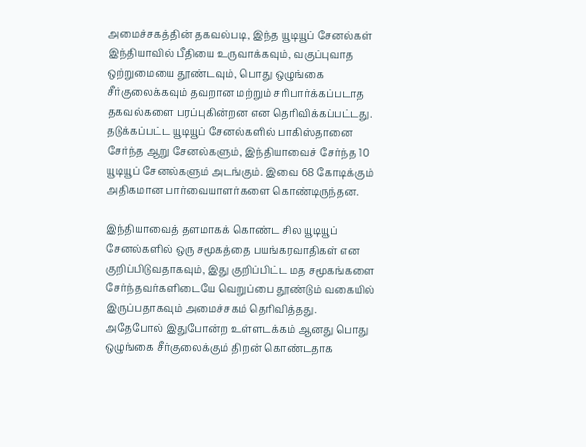அமைச்சகத்தின் தகவல்படி, இந்த யூடியூப் சேனல்கள் இந்தியாவில் பீதியை உருவாக்கவும், வகுப்புவாத ஒற்றுமையை தூண்டவும், பொது ஒழுங்கை சீர்குலைக்கவும் தவறான மற்றும் சரிபார்க்கப்படாத தகவல்களை பரப்புகின்றன என தெரிவிக்கப்பட்டது.
தடுக்கப்பட்ட யூடியூப் சேனல்களில் பாகிஸ்தானை சேர்ந்த ஆறு சேனல்களும், இந்தியாவைச் சேர்ந்த 10 யூடியூப் சேனல்களும் அடங்கும். இவை 68 கோடிக்கும் அதிகமான பார்வையாளர்களை கொண்டிருந்தன.

இந்தியாவைத் தளமாகக் கொண்ட சில யூடியூப் சேனல்களில் ஒரு சமூகத்தை பயங்கரவாதிகள் என குறிப்பிடுவதாகவும், இது குறிப்பிட்ட மத சமூகங்களை சேர்ந்தவர்களிடையே வெறுப்பை தூண்டும் வகையில் இருப்பதாகவும் அமைச்சகம் தெரிவித்தது.
அதேபோல் இதுபோன்ற உள்ளடக்கம் ஆனது பொது ஒழுங்கை சீர்குலைக்கும் திறன் கொண்டதாக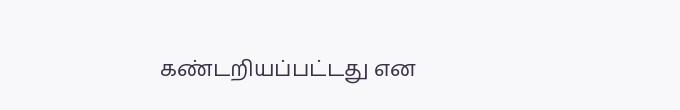கண்டறியப்பட்டது என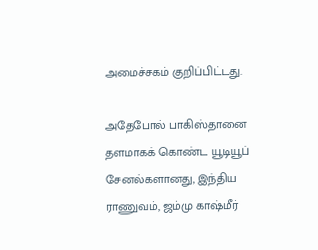அமைச்சகம் குறிப்பிட்டது.

அதேபோல் பாகிஸ்தானை தளமாகக் கொண்ட யூடியூப் சேனல்களானது, இந்திய ராணுவம், ஜம்மு காஷ்மீர்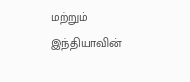மற்றும் இந்தியாவின்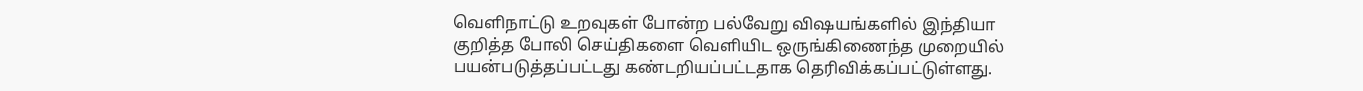வெளிநாட்டு உறவுகள் போன்ற பல்வேறு விஷயங்களில் இந்தியா குறித்த போலி செய்திகளை வெளியிட ஒருங்கிணைந்த முறையில் பயன்படுத்தப்பட்டது கண்டறியப்பட்டதாக தெரிவிக்கப்பட்டுள்ளது.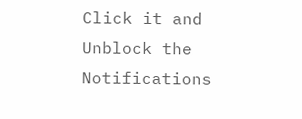Click it and Unblock the Notifications